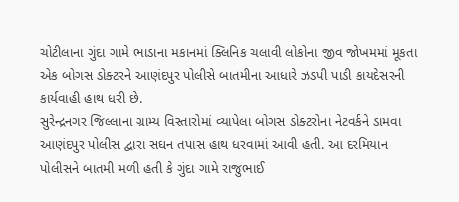ચોટીલાના ગુંદા ગામે ભાડાના મકાનમાં ક્લિનિક ચલાવી લોકોના જીવ જોખમમાં મૂકતા એક બોગસ ડોક્ટરને આણંદપુર પોલીસે બાતમીના આધારે ઝડપી પાડી કાયદેસરની કાર્યવાહી હાથ ધરી છે.
સુરેન્દ્રનગર જિલ્લાના ગ્રામ્ય વિસ્તારોમાં વ્યાપેલા બોગસ ડોક્ટરોના નેટવર્કને ડામવા આણંદપુર પોલીસ દ્વારા સઘન તપાસ હાથ ધરવામાં આવી હતી. આ દરમિયાન પોલીસને બાતમી મળી હતી કે ગુંદા ગામે રાજુભાઈ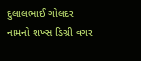દુલાલભાઈ ગોલદર નામનો શખ્સ ડિગ્રી વગર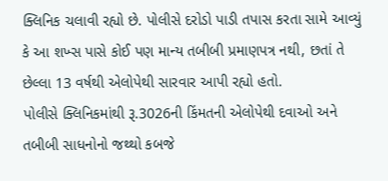ક્લિનિક ચલાવી રહ્યો છે. પોલીસે દરોડો પાડી તપાસ કરતા સામે આવ્યું કે આ શખ્સ પાસે કોઈ પણ માન્ય તબીબી પ્રમાણપત્ર નથી, છતાં તે છેલ્લા 13 વર્ષથી એલોપેથી સારવાર આપી રહ્યો હતો.
પોલીસે ક્લિનિકમાંથી રૂ.3026ની કિંમતની એલોપેથી દવાઓ અને તબીબી સાધનોનો જથ્થો કબજે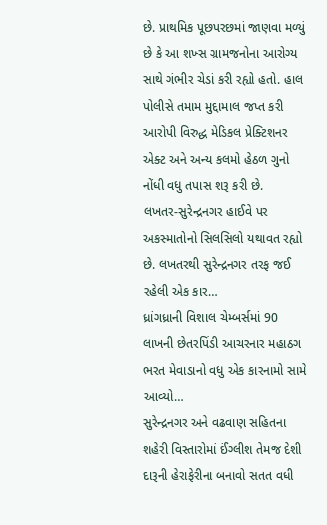છે. પ્રાથમિક પૂછપરછમાં જાણવા મળ્યું છે કે આ શખ્સ ગ્રામજનોના આરોગ્ય સાથે ગંભીર ચેડાં કરી રહ્યો હતો. હાલ પોલીસે તમામ મુદ્દામાલ જપ્ત કરી આરોપી વિરુદ્ધ મેડિકલ પ્રેક્ટિશનર એક્ટ અને અન્ય કલમો હેઠળ ગુનો નોંધી વધુ તપાસ શરૂ કરી છે.
લખતર-સુરેન્દ્રનગર હાઈવે પર અકસ્માતોનો સિલસિલો યથાવત રહ્યો છે. લખતરથી સુરેન્દ્રનગર તરફ જઈ રહેલી એક કાર…
ધ્રાંગધ્રાની વિશાલ ચેમ્બર્સમાં 90 લાખની છેતરપિંડી આચરનાર મહાઠગ ભરત મેવાડાનો વધુ એક કારનામો સામે આવ્યો…
સુરેન્દ્રનગર અને વઢવાણ સહિતના શહેરી વિસ્તારોમાં ઈંગ્લીશ તેમજ દેશી દારૂની હેરાફેરીના બનાવો સતત વધી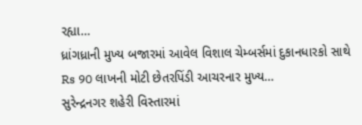રહ્યા…
ધ્રાંગધ્રાની મુખ્ય બજારમાં આવેલ વિશાલ ચેમ્બર્સમાં દુકાનધારકો સાથે Rs 90 લાખની મોટી છેતરપિંડી આચરનાર મુખ્ય…
સુરેન્દ્રનગર શહેરી વિસ્તારમાં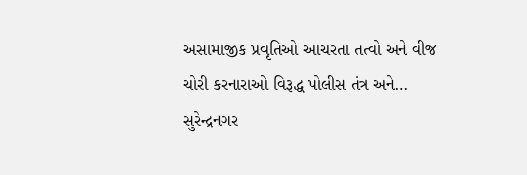અસામાજીક પ્રવૃતિઓ આચરતા તત્વો અને વીજ ચોરી કરનારાઓ વિરૂદ્ધ પોલીસ તંત્ર અને…
સુરેન્દ્રનગર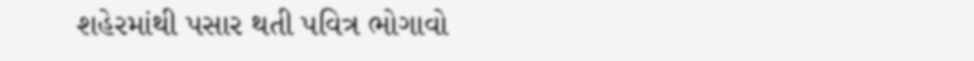શહેરમાંથી પસાર થતી પવિત્ર ભોગાવો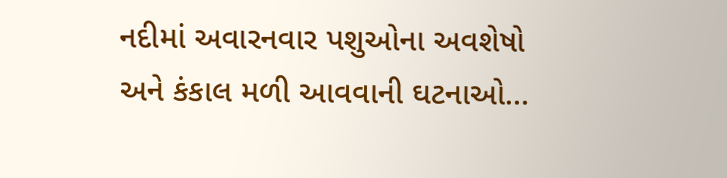નદીમાં અવારનવાર પશુઓના અવશેષો અને કંકાલ મળી આવવાની ઘટનાઓ…